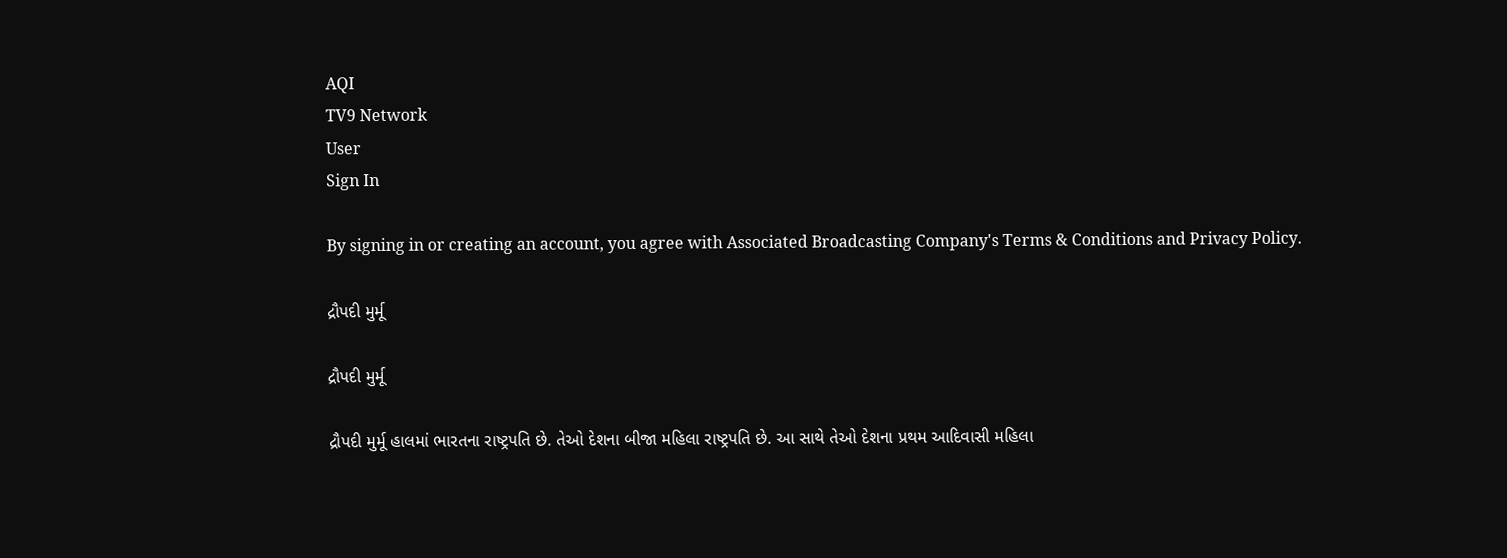AQI
TV9 Network
User
Sign In

By signing in or creating an account, you agree with Associated Broadcasting Company's Terms & Conditions and Privacy Policy.

દ્રૌપદી મુર્મૂ

દ્રૌપદી મુર્મૂ

દ્રૌપદી મુર્મૂ હાલમાં ભારતના રાષ્ટ્રપતિ છે. તેઓ દેશના બીજા મહિલા રાષ્ટ્રપતિ છે. આ સાથે તેઓ દેશના પ્રથમ આદિવાસી મહિલા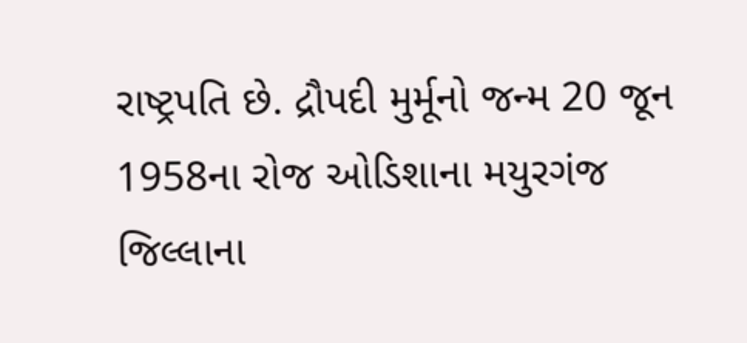રાષ્ટ્રપતિ છે. દ્રૌપદી મુર્મૂનો જન્મ 20 જૂન 1958ના રોજ ઓડિશાના મયુરગંજ જિલ્લાના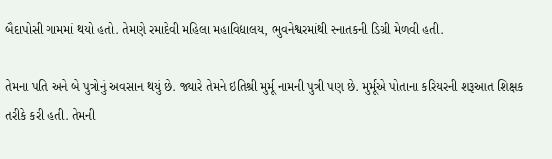બૈદાપોસી ગામમાં થયો હતો. તેમણે રમાદેવી મહિલા મહાવિદ્યાલય, ભુવનેશ્વરમાંથી સ્નાતકની ડિગ્રી મેળવી હતી.

તેમના પતિ અને બે પુત્રોનું અવસાન થયું છે. જ્યારે તેમને ઇતિશ્રી મુર્મૂ નામની પુત્રી પણ છે. મુર્મૂએ પોતાના કરિયરની શરૂઆત શિક્ષક તરીકે કરી હતી. તેમની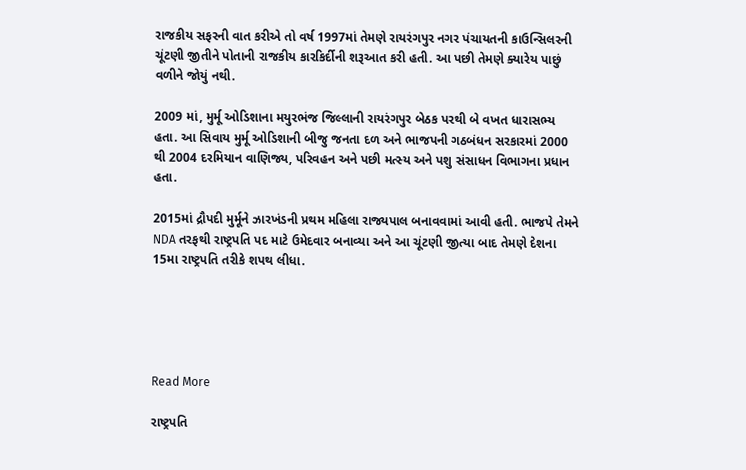રાજકીય સફરની વાત કરીએ તો વર્ષ 1997માં તેમણે રાયરંગપુર નગર પંચાયતની કાઉન્સિલરની ચૂંટણી જીતીને પોતાની રાજકીય કારકિર્દીની શરૂઆત કરી હતી. આ પછી તેમણે ક્યારેય પાછું વળીને જોયું નથી.

2009 માં, મુર્મૂ ઓડિશાના મયુરભંજ જિલ્લાની રાયરંગપુર બેઠક પરથી બે વખત ધારાસભ્ય હતા. આ સિવાય મુર્મૂ ઓડિશાની બીજુ જનતા દળ અને ભાજપની ગઠબંધન સરકારમાં 2000 થી 2004 દરમિયાન વાણિજ્ય, પરિવહન અને પછી મત્સ્ય અને પશુ સંસાધન વિભાગના પ્રધાન હતા.

2015માં દ્રૌપદી મુર્મૂને ઝારખંડની પ્રથમ મહિલા રાજ્યપાલ બનાવવામાં આવી હતી. ભાજપે તેમને NDA તરફથી રાષ્ટ્રપતિ પદ માટે ઉમેદવાર બનાવ્યા અને આ ચૂંટણી જીત્યા બાદ તેમણે દેશના 15મા રાષ્ટ્રપતિ તરીકે શપથ લીધા.





Read More

રાષ્ટ્રપતિ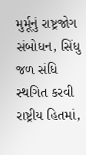મુર્મૂનું રાષ્ટ્રજોગ સંબોધન, સિંધુ જળ સંધિ સ્થગિત કરવી રાષ્ટ્રીય હિતમાં,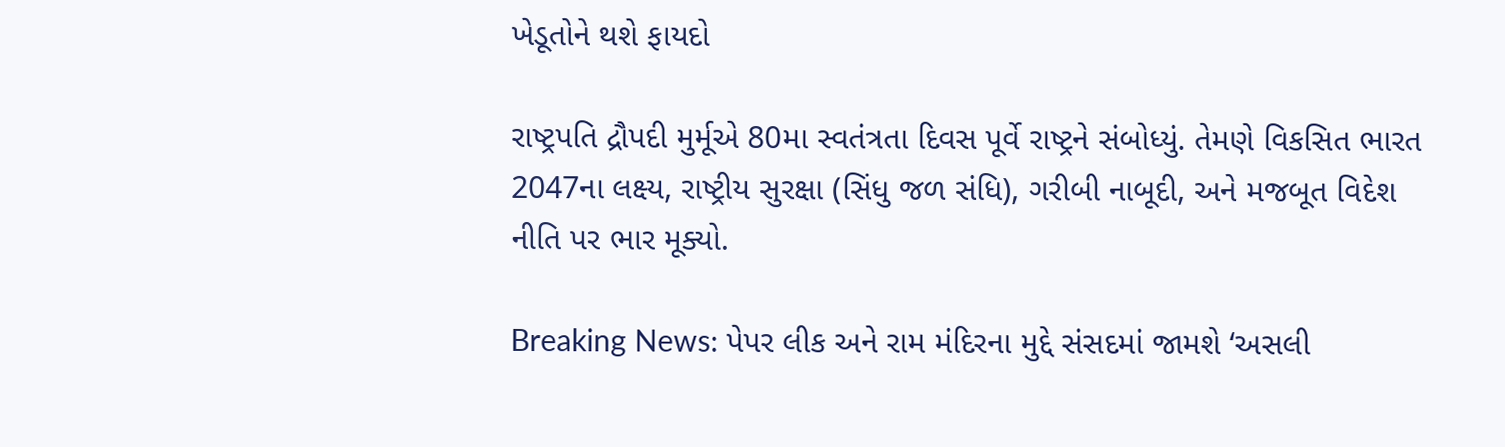ખેડૂતોને થશે ફાયદો

રાષ્ટ્રપતિ દ્રૌપદી મુર્મૂએ 80મા સ્વતંત્રતા દિવસ પૂર્વે રાષ્ટ્રને સંબોધ્યું. તેમણે વિકસિત ભારત 2047ના લક્ષ્ય, રાષ્ટ્રીય સુરક્ષા (સિંધુ જળ સંધિ), ગરીબી નાબૂદી, અને મજબૂત વિદેશ નીતિ પર ભાર મૂક્યો.

Breaking News: પેપર લીક અને રામ મંદિરના મુદ્દે સંસદમાં જામશે ‘અસલી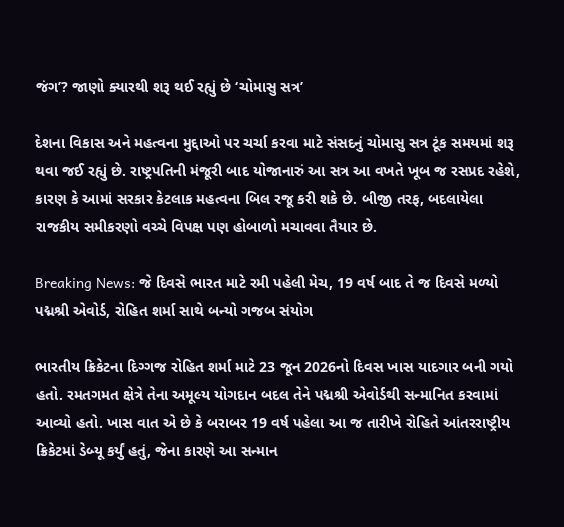જંગ’? જાણો ક્યારથી શરૂ થઈ રહ્યું છે ‘ચોમાસુ સત્ર’

દેશના વિકાસ અને મહત્વના મુદ્દાઓ પર ચર્ચા કરવા માટે સંસદનું ચોમાસુ સત્ર ટૂંક સમયમાં શરૂ થવા જઈ રહ્યું છે. રાષ્ટ્રપતિની મંજૂરી બાદ યોજાનારું આ સત્ર આ વખતે ખૂબ જ રસપ્રદ રહેશે, કારણ કે આમાં સરકાર કેટલાક મહત્વના બિલ રજૂ કરી શકે છે. બીજી તરફ, બદલાયેલા રાજકીય સમીકરણો વચ્ચે વિપક્ષ પણ હોબાળો મચાવવા તૈયાર છે.

Breaking News: જે દિવસે ભારત માટે રમી પહેલી મેચ, 19 વર્ષ બાદ તે જ દિવસે મળ્યો પદ્મશ્રી એવોર્ડ, રોહિત શર્મા સાથે બન્યો ગજબ સંયોગ

ભારતીય ક્રિકેટના દિગ્ગજ રોહિત શર્મા માટે 23 જૂન 2026નો દિવસ ખાસ યાદગાર બની ગયો હતો. રમતગમત ક્ષેત્રે તેના અમૂલ્ય યોગદાન બદલ તેને પદ્મશ્રી એવોર્ડથી સન્માનિત કરવામાં આવ્યો હતો. ખાસ વાત એ છે કે બરાબર 19 વર્ષ પહેલા આ જ તારીખે રોહિતે આંતરરાષ્ટ્રીય ક્રિકેટમાં ડેબ્યૂ કર્યું હતું, જેના કારણે આ સન્માન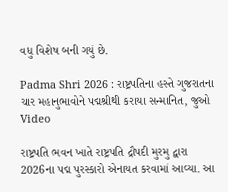વધુ વિશેષ બની ગયું છે.

Padma Shri 2026 : રાષ્ટ્રપતિના હસ્તે ગુજરાતના ચાર મહાનુભાવોને પદ્મશ્રીથી કરાયા સન્માનિત, જુઓ Video

રાષ્ટ્રપતિ ભવન ખાતે રાષ્ટ્રપતિ દ્રૌપદી મુરમુ દ્વારા 2026ના પદ્મ પુરસ્કારો એનાયત કરવામાં આવ્યા. આ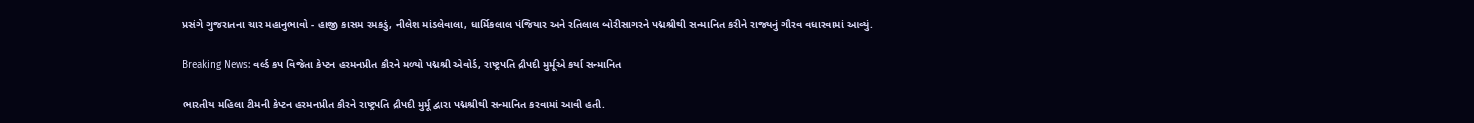પ્રસંગે ગુજરાતના ચાર મહાનુભાવો - હાજી કાસમ રમકડું, નીલેશ માંડલેવાલા, ધાર્મિકલાલ પંજિયાર અને રતિલાલ બોરીસાગરને પદ્મશ્રીથી સન્માનિત કરીને રાજ્યનું ગૌરવ વધારવામાં આવ્યું.

Breaking News: વર્લ્ડ કપ વિજેતા કેપ્ટન હરમનપ્રીત કૌરને મળ્યો પદ્મશ્રી એવોર્ડ, રાષ્ટ્રપતિ દ્રૌપદી મુર્મૂએ કર્યા સન્માનિત

ભારતીય મહિલા ટીમની કેપ્ટન હરમનપ્રીત કૌરને રાષ્ટ્રપતિ દ્રૌપદી મુર્મૂ દ્વારા પદ્મશ્રીથી સન્માનિત કરવામાં આવી હતી.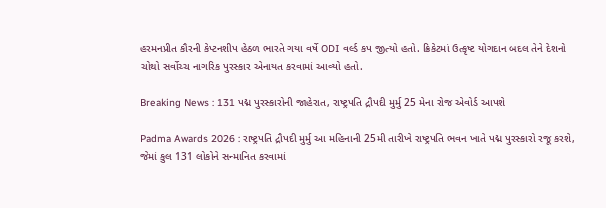હરમનપ્રીત કૌરની કેપ્ટનશીપ હેઠળ ભારતે ગયા વર્ષે ODI વર્લ્ડ કપ જીત્યો હતો. ક્રિકેટમાં ઉત્કૃષ્ટ યોગદાન બદલ તેને દેશનો ચોથો સર્વોચ્ચ નાગરિક પુરસ્કાર એનાયત કરવામાં આવ્યો હતો.

Breaking News : 131 પદ્મ પુરસ્કારોની જાહેરાત, રાષ્ટ્રપતિ દ્રૌપદી મુર્મુ 25 મેના રોજ એવોર્ડ આપશે

Padma Awards 2026 : રાષ્ટ્રપતિ દ્રૌપદી મુર્મુ આ મહિનાની 25મી તારીખે રાષ્ટ્રપતિ ભવન ખાતે પદ્મ પુરસ્કારો રજૂ કરશે, જેમાં કુલ 131 લોકોને સન્માનિત કરવામાં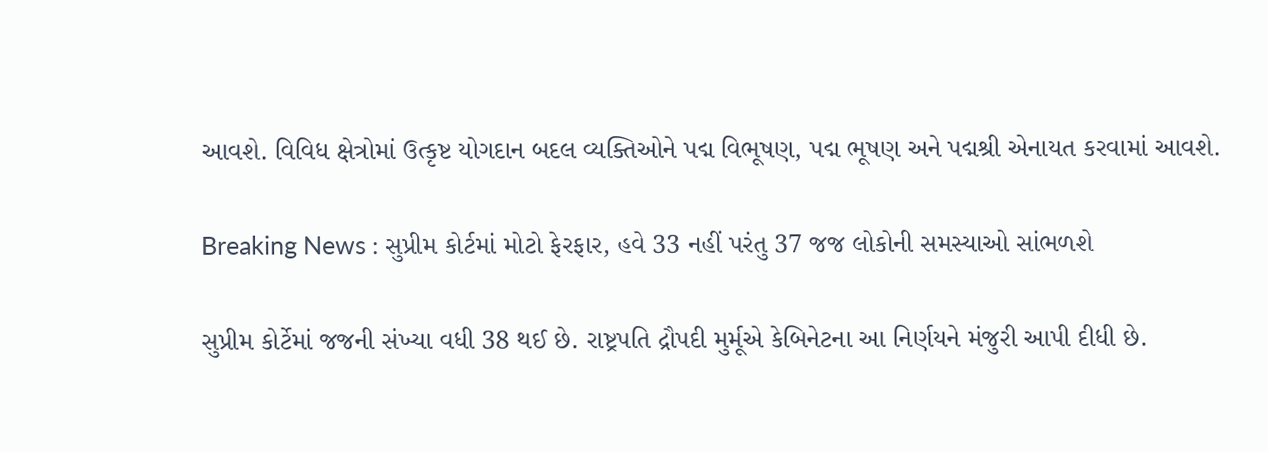આવશે. વિવિધ ક્ષેત્રોમાં ઉત્કૃષ્ટ યોગદાન બદલ વ્યક્તિઓને પદ્મ વિભૂષણ, પદ્મ ભૂષણ અને પદ્મશ્રી એનાયત કરવામાં આવશે.

Breaking News : સુપ્રીમ કોર્ટમાં મોટો ફેરફાર, હવે 33 નહીં પરંતુ 37 જજ લોકોની સમસ્યાઓ સાંભળશે

સુપ્રીમ કોર્ટેમાં જજની સંખ્યા વધી 38 થઈ છે. રાષ્ટ્રપતિ દ્રૌપદી મુર્મૂએ કેબિનેટના આ નિર્ણયને મંજુરી આપી દીધી છે.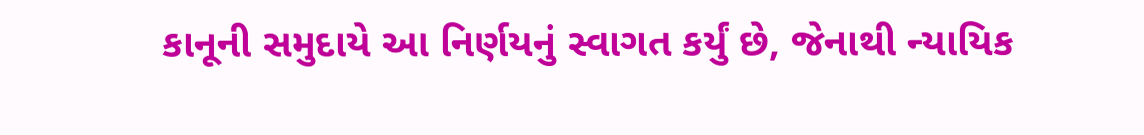કાનૂની સમુદાયે આ નિર્ણયનું સ્વાગત કર્યું છે, જેનાથી ન્યાયિક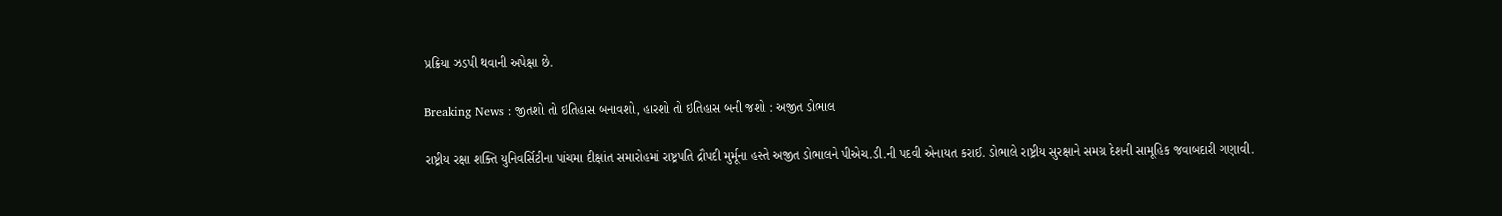પ્રક્રિયા ઝડપી થવાની અપેક્ષા છે.

Breaking News : જીતશો તો ઇતિહાસ બનાવશો, હારશો તો ઇતિહાસ બની જશો : અજીત ડોભાલ

રાષ્ટ્રીય રક્ષા શક્તિ યુનિવર્સિટીના પાંચમા દીક્ષાંત સમારોહમાં રાષ્ટ્રપતિ દ્રૌપદી મુર્મૂના હસ્તે અજીત ડોભાલને પીએચ.ડી.ની પદવી એનાયત કરાઈ. ડોભાલે રાષ્ટ્રીય સુરક્ષાને સમગ્ર દેશની સામૂહિક જવાબદારી ગણાવી.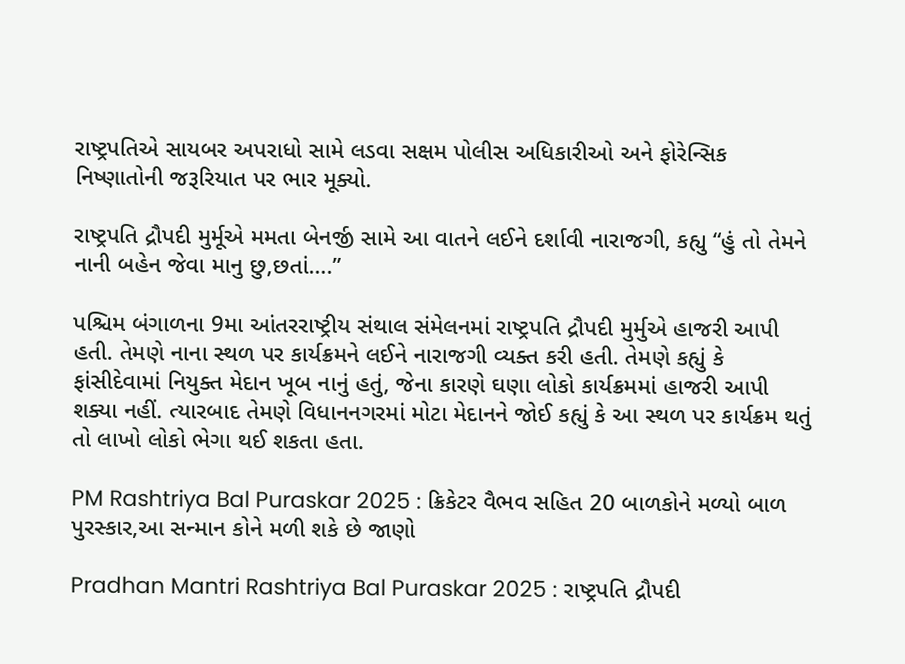રાષ્ટ્રપતિએ સાયબર અપરાધો સામે લડવા સક્ષમ પોલીસ અધિકારીઓ અને ફોરેન્સિક નિષ્ણાતોની જરૂરિયાત પર ભાર મૂક્યો.

રાષ્ટ્રપતિ દ્રૌપદી મુર્મૂએ મમતા બેનર્જી સામે આ વાતને લઈને દર્શાવી નારાજગી, કહ્યુ “હું તો તેમને નાની બહેન જેવા માનુ છુ,છતાં….”

પશ્ચિમ બંગાળના 9મા આંતરરાષ્ટ્રીય સંથાલ સંમેલનમાં રાષ્ટ્રપતિ દ્રૌપદી મુર્મુએ હાજરી આપી હતી. તેમણે નાના સ્થળ પર કાર્યક્રમને લઈને નારાજગી વ્યક્ત કરી હતી. તેમણે કહ્યું કે ફાંસીદેવામાં નિયુક્ત મેદાન ખૂબ નાનું હતું, જેના કારણે ઘણા લોકો કાર્યક્રમમાં હાજરી આપી શક્યા નહીં. ત્યારબાદ તેમણે વિધાનનગરમાં મોટા મેદાનને જોઈ કહ્યું કે આ સ્થળ પર કાર્યક્રમ થતું તો લાખો લોકો ભેગા થઈ શકતા હતા.

PM Rashtriya Bal Puraskar 2025 : ક્રિકેટર વૈભવ સહિત 20 બાળકોને મળ્યો બાળ પુરસ્કાર,આ સન્માન કોને મળી શકે છે જાણો

Pradhan Mantri Rashtriya Bal Puraskar 2025 : રાષ્ટ્રપતિ દ્રૌપદી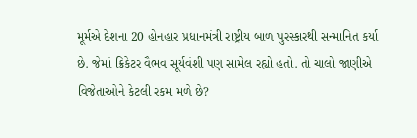મૂર્મએ દેશના 20 હોનહાર પ્રધાનમંત્રી રાષ્ટ્રીય બાળ પુરસ્કારથી સન્માનિત કર્યા છે. જેમાં ક્રિકેટર વૈભવ સૂર્યવંશી પણ સામેલ રહ્યો હતો. તો ચાલો જાણીએ વિજેતાઓને કેટલી રકમ મળે છે?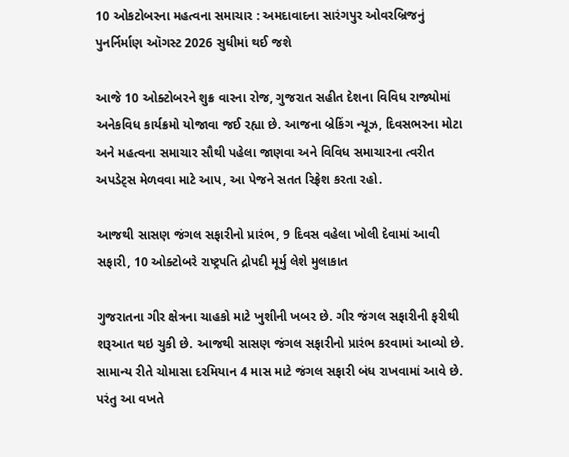10 ઓકટોબરના મહત્વના સમાચાર : અમદાવાદના સારંગપુર ઓવરબ્રિજનું પુનર્નિર્માણ ઑગસ્ટ 2026 સુધીમાં થઈ જશે

આજે 10 ઓક્ટોબરને શુક્ર વારના રોજ, ગુજરાત સહીત દેશના વિવિધ રાજ્યોમાં અનેકવિધ કાર્યક્રમો યોજાવા જઈ રહ્યા છે. આજના બ્રેકિંગ ન્યૂઝ, દિવસભરના મોટા અને મહત્વના સમાચાર સૌથી પહેલા જાણવા અને વિવિધ સમાચારના ત્વરીત અપડેટ્સ મેળવવા માટે આપ, આ પેજને સતત રિફ્રેશ કરતા રહો.

આજથી સાસણ જંગલ સફારીનો પ્રારંભ, 9 દિવસ વહેલા ખોલી દેવામાં આવી સફારી, 10 ઓક્ટોબરે રાષ્ટ્રપતિ દ્રોપદી મૂર્મુ લેશે મુલાકાત

ગુજરાતના ગીર ક્ષેત્રના ચાહકો માટે ખુશીની ખબર છે. ગીર જંગલ સફારીની ફરીથી શરૂઆત થઇ ચુકી છે. આજથી સાસણ જંગલ સફારીનો પ્રારંભ કરવામાં આવ્યો છે. સામાન્ય રીતે ચોમાસા દરમિયાન 4 માસ માટે જંગલ સફારી બંધ રાખવામાં આવે છે. પરંતુ આ વખતે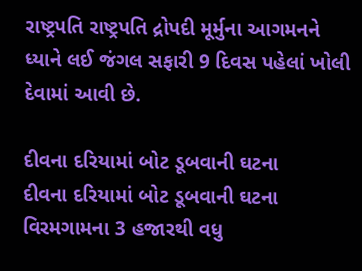રાષ્ટ્રપતિ રાષ્ટ્રપતિ દ્રોપદી મૂર્મુના આગમનને ધ્યાને લઈ જંગલ સફારી 9 દિવસ પહેલાં ખોલી દેવામાં આવી છે.

દીવના દરિયામાં બોટ ડૂબવાની ઘટના
દીવના દરિયામાં બોટ ડૂબવાની ઘટના
વિરમગામના 3 હજારથી વધુ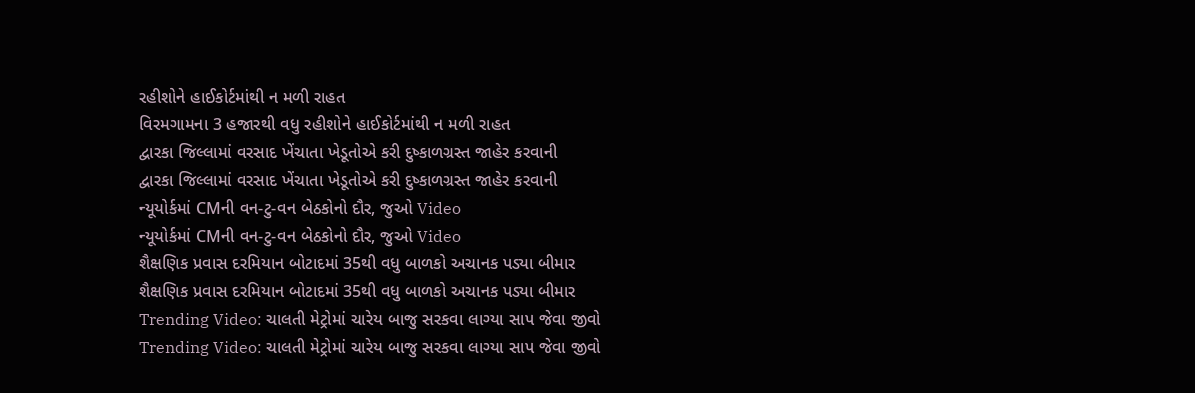રહીશોને હાઈકોર્ટમાંથી ન મળી રાહત
વિરમગામના 3 હજારથી વધુ રહીશોને હાઈકોર્ટમાંથી ન મળી રાહત
દ્વારકા જિલ્લામાં વરસાદ ખેંચાતા ખેડૂતોએ કરી દુષ્કાળગ્રસ્ત જાહેર કરવાની
દ્વારકા જિલ્લામાં વરસાદ ખેંચાતા ખેડૂતોએ કરી દુષ્કાળગ્રસ્ત જાહેર કરવાની
ન્યૂયોર્કમાં CMની વન-ટુ-વન બેઠકોનો દૌર, જુઓ Video
ન્યૂયોર્કમાં CMની વન-ટુ-વન બેઠકોનો દૌર, જુઓ Video
શૈક્ષણિક પ્રવાસ દરમિયાન બોટાદમાં 35થી વધુ બાળકો અચાનક પડ્યા બીમાર
શૈક્ષણિક પ્રવાસ દરમિયાન બોટાદમાં 35થી વધુ બાળકો અચાનક પડ્યા બીમાર
Trending Video: ચાલતી મેટ્રોમાં ચારેય બાજુ સરકવા લાગ્યા સાપ જેવા જીવો
Trending Video: ચાલતી મેટ્રોમાં ચારેય બાજુ સરકવા લાગ્યા સાપ જેવા જીવો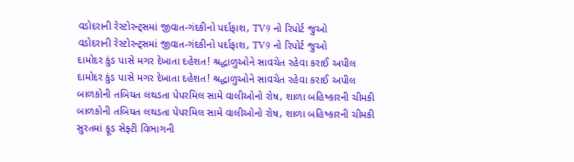વડોદરાની રેસ્ટોરન્ટ્સમાં જીવાત-ગંદકીનો પર્દાફાશ, TV9 નો રિપોર્ટ જુઓ
વડોદરાની રેસ્ટોરન્ટ્સમાં જીવાત-ગંદકીનો પર્દાફાશ, TV9 નો રિપોર્ટ જુઓ
દામોદર કુંડ પાસે મગર દેખાતા દહેશત! શ્રદ્ધાળુઓને સાવચેત રહેવા કરાઈ અપીલ
દામોદર કુંડ પાસે મગર દેખાતા દહેશત! શ્રદ્ધાળુઓને સાવચેત રહેવા કરાઈ અપીલ
બાળકોની તબિયત લથડતા પેપરમિલ સામે વાલીઓનો રોષ, શાળા બહિષ્કારની ચીમકી
બાળકોની તબિયત લથડતા પેપરમિલ સામે વાલીઓનો રોષ, શાળા બહિષ્કારની ચીમકી
સુરતમાં ફૂડ સેફ્ટી વિભાગની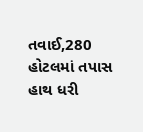તવાઈ,280 હોટલમાં તપાસ હાથ ધરી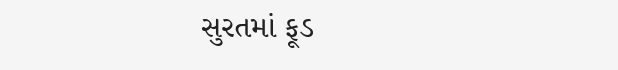સુરતમાં ફૂડ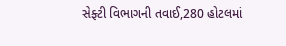સેફ્ટી વિભાગની તવાઈ,280 હોટલમાં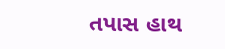તપાસ હાથ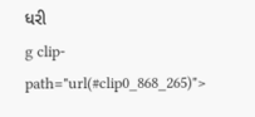ધરી
g clip-path="url(#clip0_868_265)">